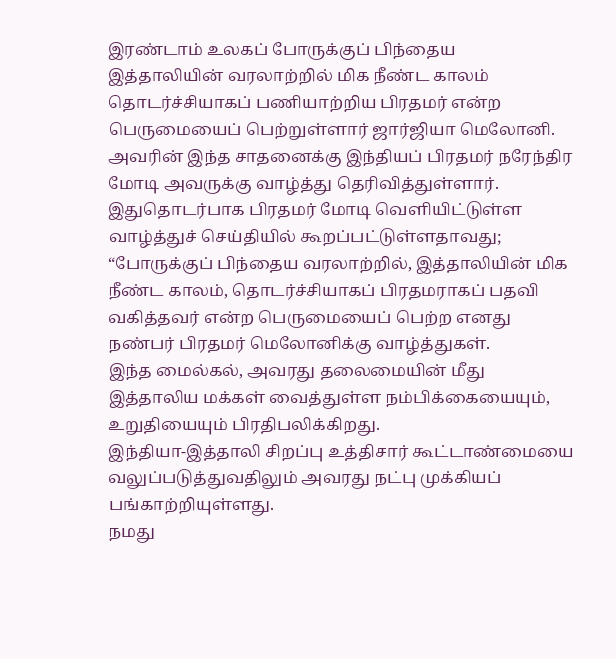இரண்டாம் உலகப் போருக்குப் பிந்தைய இத்தாலியின் வரலாற்றில் மிக நீண்ட காலம் தொடர்ச்சியாகப் பணியாற்றிய பிரதமர் என்ற பெருமையைப் பெற்றுள்ளார் ஜார்ஜியா மெலோனி. அவரின் இந்த சாதனைக்கு இந்தியப் பிரதமர் நரேந்திர மோடி அவருக்கு வாழ்த்து தெரிவித்துள்ளார்.
இதுதொடர்பாக பிரதமர் மோடி வெளியிட்டுள்ள வாழ்த்துச் செய்தியில் கூறப்பட்டுள்ளதாவது;
“போருக்குப் பிந்தைய வரலாற்றில், இத்தாலியின் மிக நீண்ட காலம், தொடர்ச்சியாகப் பிரதமராகப் பதவி வகித்தவர் என்ற பெருமையைப் பெற்ற எனது நண்பர் பிரதமர் மெலோனிக்கு வாழ்த்துகள்.
இந்த மைல்கல், அவரது தலைமையின் மீது இத்தாலிய மக்கள் வைத்துள்ள நம்பிக்கையையும், உறுதியையும் பிரதிபலிக்கிறது.
இந்தியா-இத்தாலி சிறப்பு உத்திசார் கூட்டாண்மையை வலுப்படுத்துவதிலும் அவரது நட்பு முக்கியப் பங்காற்றியுள்ளது.
நமது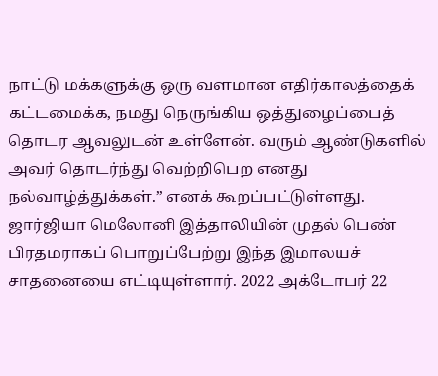நாட்டு மக்களுக்கு ஒரு வளமான எதிர்காலத்தைக் கட்டமைக்க, நமது நெருங்கிய ஒத்துழைப்பைத் தொடர ஆவலுடன் உள்ளேன். வரும் ஆண்டுகளில் அவர் தொடர்ந்து வெற்றிபெற எனது நல்வாழ்த்துக்கள்.” எனக் கூறப்பட்டுள்ளது.
ஜார்ஜியா மெலோனி இத்தாலியின் முதல் பெண் பிரதமராகப் பொறுப்பேற்று இந்த இமாலயச் சாதனையை எட்டியுள்ளார். 2022 அக்டோபர் 22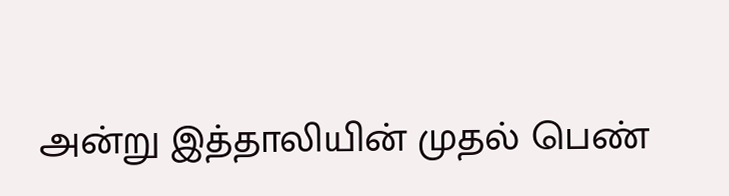அன்று இத்தாலியின் முதல் பெண்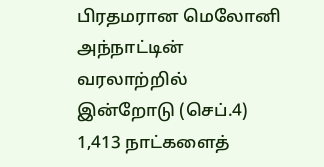பிரதமரான மெலோனி அந்நாட்டின் வரலாற்றில் இன்றோடு (செப்.4) 1,413 நாட்களைத்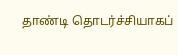தாண்டி தொடர்ச்சியாகப்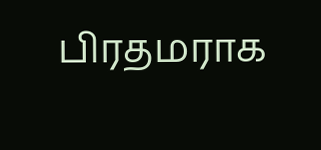பிரதமராக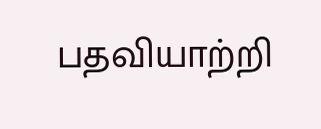பதவியாற்றி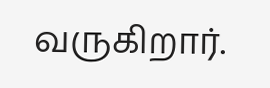வருகிறார்.